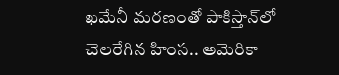ఖమేనీ మరణంతో పాకిస్తాన్‌లో చెలరేగిన హింస.. అమెరికా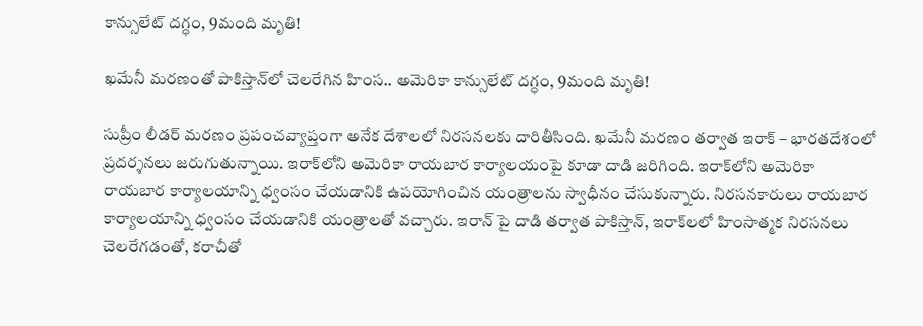కాన్సులేట్ దగ్ధం, 9మంది మృతి!

ఖమేనీ మరణంతో పాకిస్తాన్‌లో చెలరేగిన హింస.. అమెరికా కాన్సులేట్ దగ్ధం, 9మంది మృతి!

సుప్రీం లీడర్‌ మరణం ప్రపంచవ్యాప్తంగా అనేక దేశాలలో నిరసనలకు దారితీసింది. ఖమేనీ మరణం తర్వాత ఇరాక్ – భారతదేశంలో ప్రదర్శనలు జరుగుతున్నాయి. ఇరాక్‌లోని అమెరికా రాయబార కార్యాలయంపై కూడా దాడి జరిగింది. ఇరాక్‌లోని అమెరికా రాయబార కార్యాలయాన్ని ధ్వంసం చేయడానికి ఉపయోగించిన యంత్రాలను స్వాధీనం చేసుకున్నారు. నిరసనకారులు రాయబార కార్యాలయాన్ని ధ్వంసం చేయడానికి యంత్రాలతో వచ్చారు. ఇరాన్ పై దాడి తర్వాత పాకిస్తాన్, ఇరాక్‌లలో హింసాత్మక నిరసనలు చెలరేగడంతో, కరాచీతో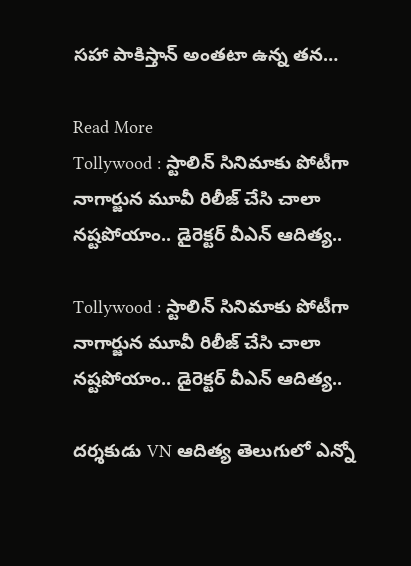సహా పాకిస్తాన్ అంతటా ఉన్న తన…

Read More
Tollywood : స్టాలిన్ సినిమాకు పోటీగా నాగార్జున మూవీ రిలీజ్ చేసి చాలా నష్టపోయాం.. డైరెక్టర్ వీఎన్ ఆదిత్య..

Tollywood : స్టాలిన్ సినిమాకు పోటీగా నాగార్జున మూవీ రిలీజ్ చేసి చాలా నష్టపోయాం.. డైరెక్టర్ వీఎన్ ఆదిత్య..

దర్శకుడు VN ఆదిత్య తెలుగులో ఎన్నో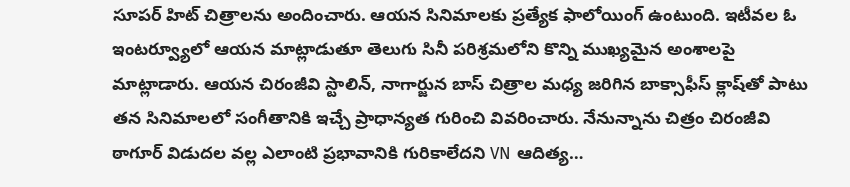సూపర్ హిట్ చిత్రాలను అందించారు. ఆయన సినిమాలకు ప్రత్యేక ఫాలోయింగ్ ఉంటుంది. ఇటీవల ఓ ఇంటర్వ్యూలో ఆయన మాట్లాడుతూ తెలుగు సినీ పరిశ్రమలోని కొన్ని ముఖ్యమైన అంశాలపై మాట్లాడారు. ఆయన చిరంజీవి స్టాలిన్, నాగార్జున బాస్ చిత్రాల మధ్య జరిగిన బాక్సాఫీస్ క్లాష్‌తో పాటు తన సినిమాలలో సంగీతానికి ఇచ్చే ప్రాధాన్యత గురించి వివరించారు. నేనున్నాను చిత్రం చిరంజీవి ఠాగూర్ విడుదల వల్ల ఎలాంటి ప్రభావానికి గురికాలేదని VN ఆదిత్య…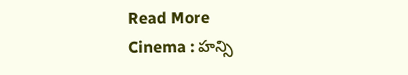Read More
Cinema : హన్సి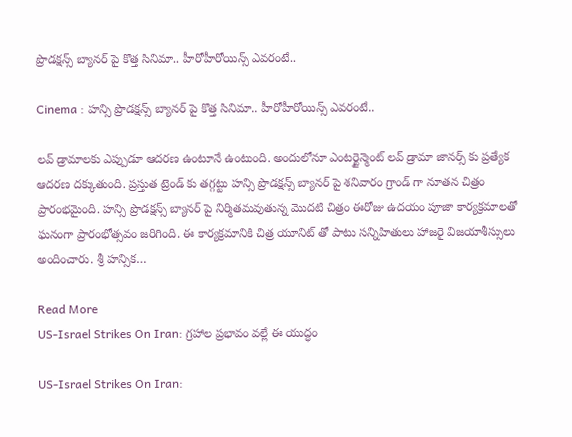ప్రొడక్షన్స్ బ్యానర్ పై కొత్త సినిమా.. హీరోహీరోయిన్స్ ఎవరంటే..

Cinema : హన్సి ప్రొడక్షన్స్ బ్యానర్ పై కొత్త సినిమా.. హీరోహీరోయిన్స్ ఎవరంటే..

లవ్ డ్రామాలకు ఎప్పుడూ ఆదరణ ఉంటూనే ఉంటుంది. అందులోనూ ఎంటర్టైన్మెంట్ లవ్ డ్రామా జానర్స్ కు ప్రత్యేక ఆదరణ దక్కుతుంది. ప్రస్తుత ట్రెండ్ కు తగ్గట్టు హన్సి ప్రొడక్షన్స్ బ్యానర్ పై శనివారం గ్రాండ్ గా నూతన చిత్రం ప్రారంభమైంది. హన్సి ప్రొడక్షన్స్ బ్యానర్ పై నిర్మితమవుతున్న మొదటి చిత్రం ఈరోజు ఉదయం పూజా కార్యక్రమాలతో ఘనంగా ప్రారంభోత్సవం జరిగింది. ఈ కార్యక్రమానికి చిత్ర యూనిట్ తో పాటు సన్నిహితులు హాజరై విజయాశీస్సులు అందించారు. శ్రీ హన్సిక…

Read More
US-Israel Strikes On Iran: గ్రహాల ప్రభావం వల్లే ఈ యుద్ధం

US-Israel Strikes On Iran: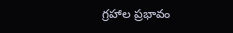గ్రహాల ప్రభావం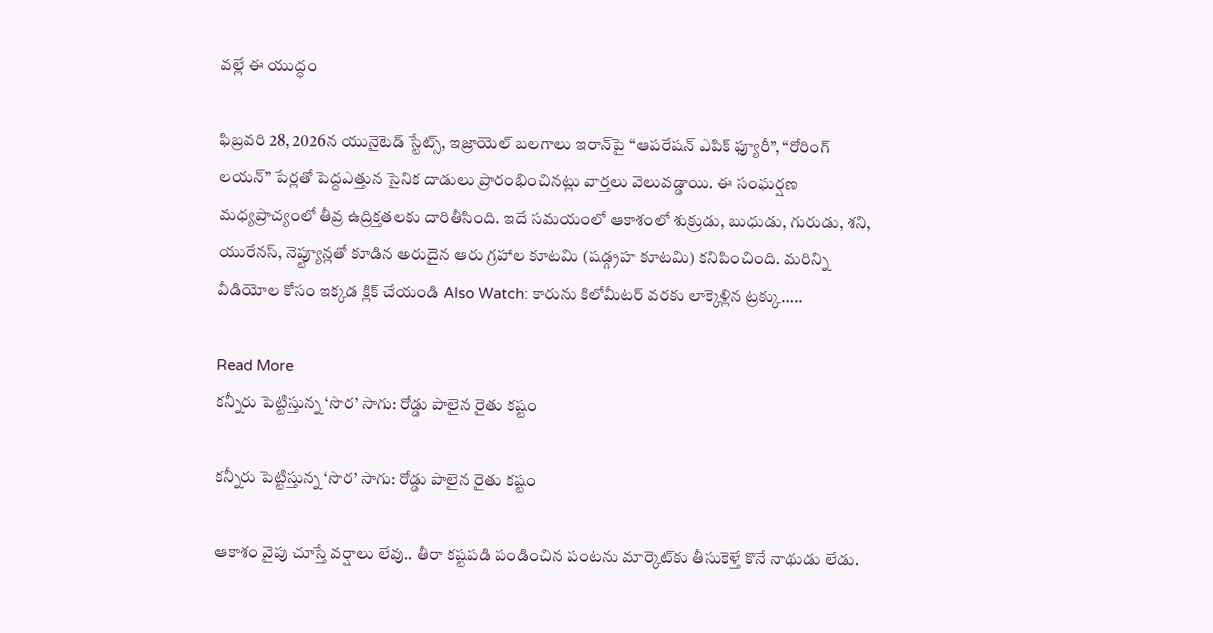వల్లే ఈ యుద్ధం

ఫిబ్రవరి 28, 2026న యునైటెడ్ స్టేట్స్, ఇజ్రాయెల్ బలగాలు ఇరాన్‌పై “ఆపరేషన్ ఎపిక్ ఫ్యూరీ”, “రోరింగ్ లయన్” పేర్లతో పెద్దఎత్తున సైనిక దాడులు ప్రారంభించినట్లు వార్తలు వెలువడ్డాయి. ఈ సంఘర్షణ మధ్యప్రాచ్యంలో తీవ్ర ఉద్రిక్తతలకు దారితీసింది. ఇదే సమయంలో ఆకాశంలో శుక్రుడు, బుధుడు, గురుడు, శని, యురేనస్, నెప్ట్యూన్లతో కూడిన అరుదైన ఆరు గ్రహాల కూటమి (షడ్గ్రహ కూటమి) కనిపించింది. మరిన్ని వీడియోల కోసం ఇక్కడ క్లిక్ చేయండి Also Watch: కారును కిలోమీటర్ వరకు లాక్కెళ్లిన ట్రక్కు…..

Read More
కన్నీరు పెట్టిస్తున్న ‘సొర’ సాగు: రోడ్డు పాలైన రైతు కష్టం

కన్నీరు పెట్టిస్తున్న ‘సొర’ సాగు: రోడ్డు పాలైన రైతు కష్టం

ఆకాశం వైపు చూస్తే వర్షాలు లేవు.. తీరా కష్టపడి పండించిన పంటను మార్కెట్‌కు తీసుకెళ్తే కొనే నాథుడు లేడు.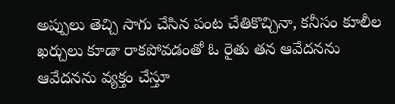అప్పులు తెచ్చి సాగు చేసిన పంట చేతికొచ్చినా, కనీసం కూలీల ఖర్చులు కూడా రాకపోవడంతో ఓ రైతు తన ఆవేదనను ఆవేదనను వ్యక్తం చేస్తూ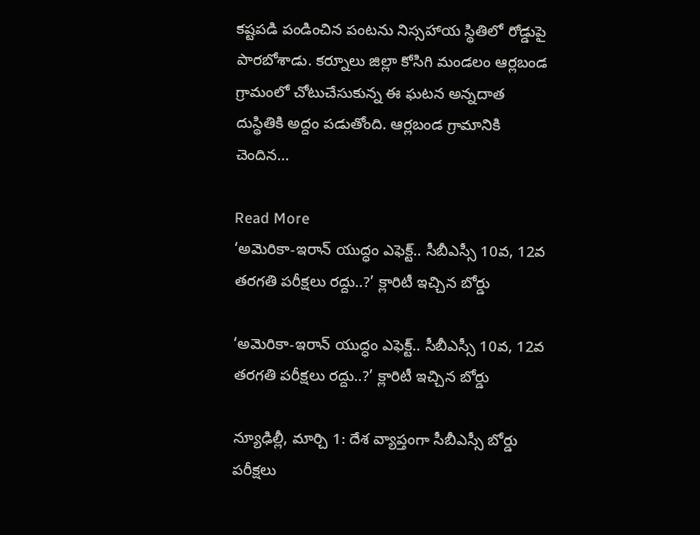కష్టపడి పండించిన పంటను నిస్సహాయ స్థితిలో రోడ్డుపై పారబోశాడు. కర్నూలు జిల్లా కోసిగి మండలం ఆర్లబండ గ్రామంలో చోటుచేసుకున్న ఈ ఘటన అన్నదాత దుస్థితికి అద్దం పడుతోంది. ఆర్లబండ గ్రామానికి చెందిన…

Read More
‘అమెరికా-ఇరాన్ యుద్ధం ఎఫెక్ట్.. సీబీఎస్సీ 10వ, 12వ తరగతి పరీక్షలు రద్దు..?’ క్లారిటీ ఇచ్చిన బోర్డు

‘అమెరికా-ఇరాన్ యుద్ధం ఎఫెక్ట్.. సీబీఎస్సీ 10వ, 12వ తరగతి పరీక్షలు రద్దు..?’ క్లారిటీ ఇచ్చిన బోర్డు

న్యూఢిల్లీ, మార్చి 1: దేశ వ్యాప్తంగా సీబీఎస్సీ బోర్డు పరీక్షలు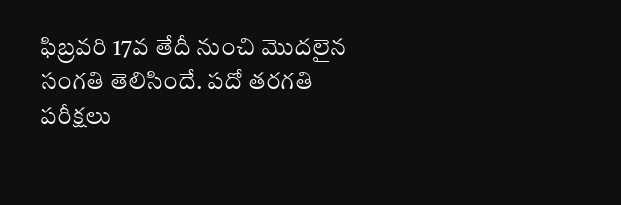ఫిబ్రవరి 17వ తేదీ నుంచి మొదలైన సంగతి తెలిసిందే. పదో తరగతి పరీక్షలు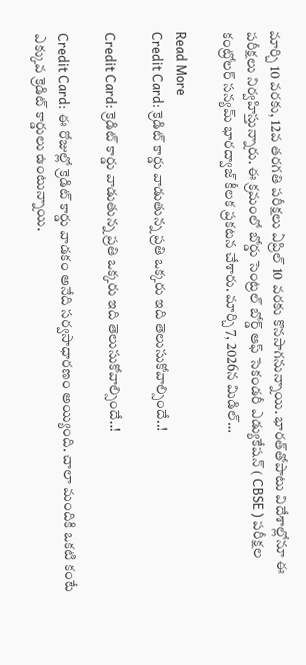మార్చి 10 వరకు, 12వ తరగతి పరీక్షలు ఏప్రిల్ 10 వరకు కొనసాగనున్నాయి. భారత్‌తోపాటు విదేశాల్లోనూ ఈ పరీక్షలు నిర్వహిస్తున్నారు. ఈ క్రమంలో బోర్డు సెంట్రల్ బోర్డ్ ఆఫ్ సెకండరీ ఎడ్యుకేషన్ ( CBSE ) పరీక్షల కంట్రోలర్ సన్యమ్ భారద్వాజ్ కీలక ప్రకటన చేశారు. మార్చి 7, 2026న మిడిల్…

Read More
Credit Card: క్రెడిట్‌ కార్డు వాడుతున్న ప్రతి ఒక్కరు ఇది తెలుసుకోవాల్సిందే..!

Credit Card: క్రెడిట్‌ కార్డు వాడుతున్న ప్రతి ఒక్కరు ఇది తెలుసుకోవాల్సిందే..!

Credit Card: ఈ రోజుల్లో క్రెడిట్‌ కార్డు వాడకం అనేది సర్వసాధారణం అయ్యింది. చాలా మందికి ఒకటి కంటే ఎక్కువ క్రెడిట్‌ కార్డులు ఉంటున్నాయి.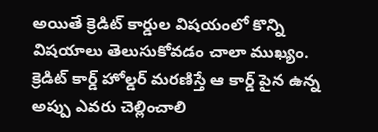అయితే క్రెడిట్‌ కార్డుల విషయంలో కొన్ని విషయాలు తెలుసుకోవడం చాలా ముఖ్యం. క్రెడిట్ కార్డ్ హోల్డర్ మరణిస్తే ఆ కార్డ్ పైన ఉన్న అప్పు ఎవరు చెల్లించాలి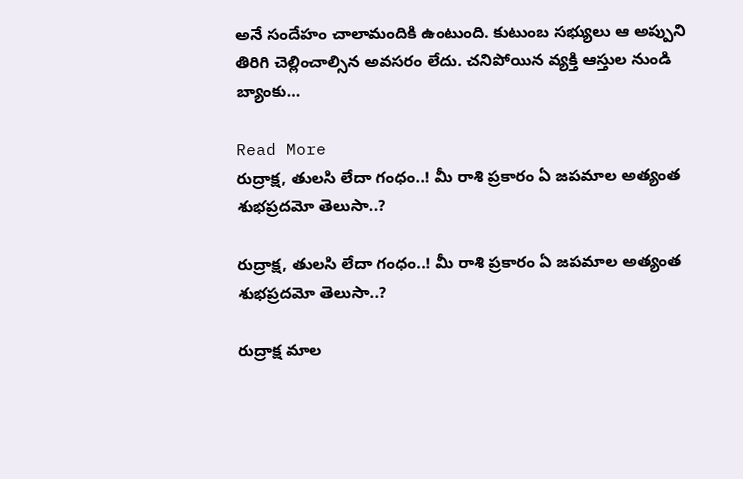అనే సందేహం చాలామందికి ఉంటుంది. కుటుంబ సభ్యులు ఆ అప్పుని తిరిగి చెల్లించాల్సిన అవసరం లేదు. చనిపోయిన వ్యక్తి ఆస్తుల నుండి బ్యాంకు…

Read More
రుద్రాక్ష, తులసి లేదా గంధం..! మీ రాశి ప్రకారం ఏ జపమాల అత్యంత శుభప్రదమో తెలుసా..?

రుద్రాక్ష, తులసి లేదా గంధం..! మీ రాశి ప్రకారం ఏ జపమాల అత్యంత శుభప్రదమో తెలుసా..?

రుద్రాక్ష మాల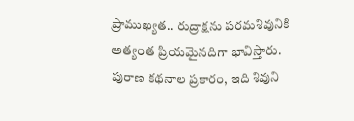ప్రాముఖ్యత.. రుద్రాక్షను పరమశివునికి అత్యంత ప్రియమైనదిగా భావిస్తారు. పురాణ కథనాల ప్రకారం, ఇది శివుని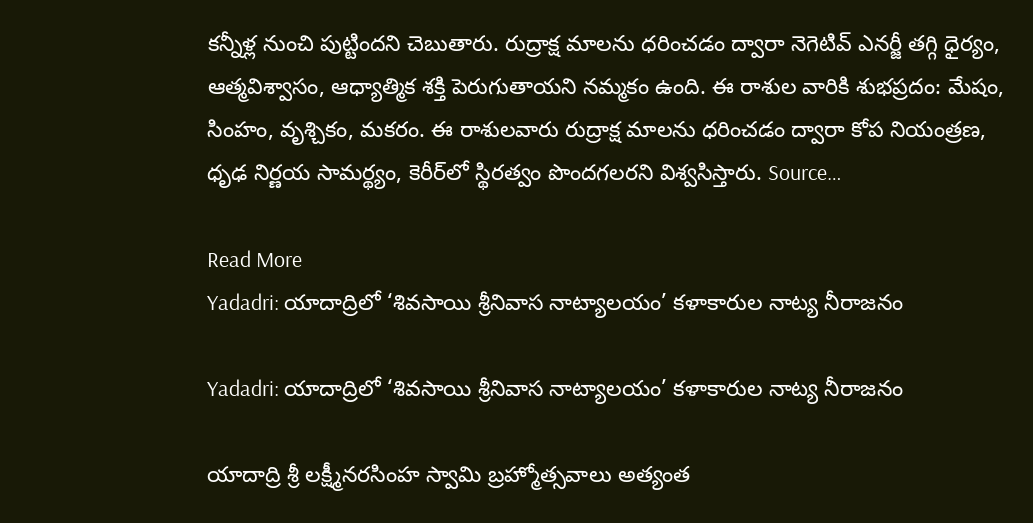కన్నీళ్ల నుంచి పుట్టిందని చెబుతారు. రుద్రాక్ష మాలను ధరించడం ద్వారా నెగెటివ్ ఎనర్జీ తగ్గి ధైర్యం, ఆత్మవిశ్వాసం, ఆధ్యాత్మిక శక్తి పెరుగుతాయని నమ్మకం ఉంది. ఈ రాశుల వారికి శుభప్రదం: మేషం, సింహం, వృశ్చికం, మకరం. ఈ రాశులవారు రుద్రాక్ష మాలను ధరించడం ద్వారా కోప నియంత్రణ, ధృఢ నిర్ణయ సామర్థ్యం, కెరీర్‌లో స్థిరత్వం పొందగలరని విశ్వసిస్తారు. Source…

Read More
Yadadri: యాదాద్రిలో ‘శివసాయి శ్రీనివాస నాట్యాలయం’ కళాకారుల నాట్య నీరాజనం

Yadadri: యాదాద్రిలో ‘శివసాయి శ్రీనివాస నాట్యాలయం’ కళాకారుల నాట్య నీరాజనం

యాదాద్రి శ్రీ లక్ష్మీనరసింహ స్వామి బ్రహ్మోత్సవాలు అత్యంత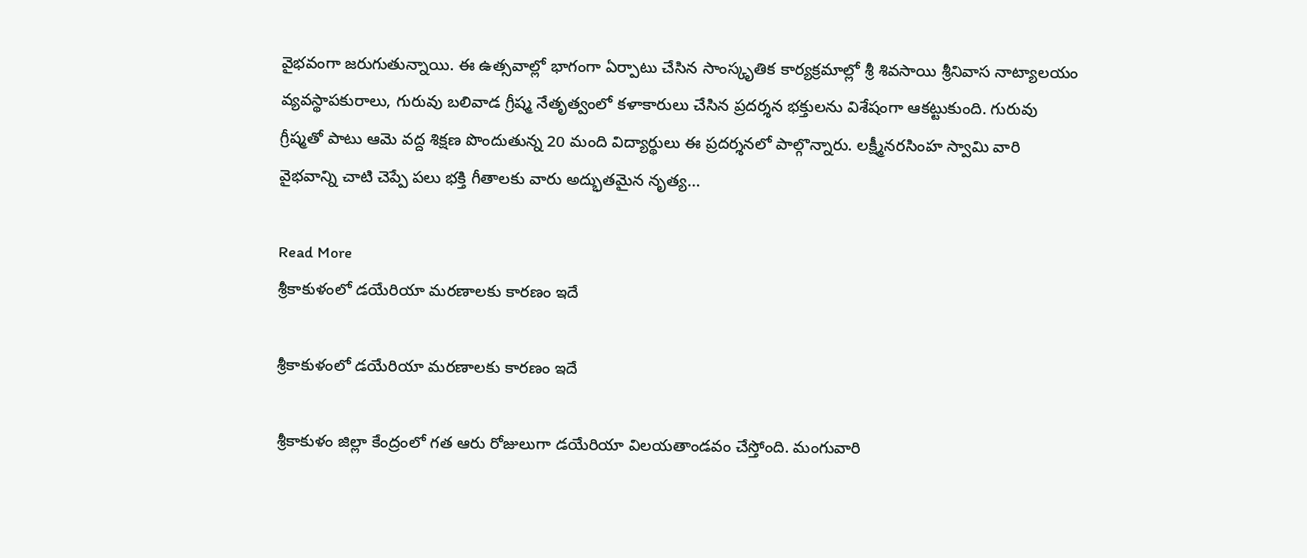వైభవంగా జరుగుతున్నాయి. ఈ ఉత్సవాల్లో భాగంగా ఏర్పాటు చేసిన సాంస్కృతిక కార్యక్రమాల్లో శ్రీ శివసాయి శ్రీనివాస నాట్యాలయం వ్యవస్థాపకురాలు, గురువు బలివాడ గ్రీష్మ నేతృత్వంలో కళాకారులు చేసిన ప్రదర్శన భక్తులను విశేషంగా ఆకట్టుకుంది. గురువు గ్రీష్మతో పాటు ఆమె వద్ద శిక్షణ పొందుతున్న 20 మంది విద్యార్థులు ఈ ప్రదర్శనలో పాల్గొన్నారు. లక్ష్మీనరసింహ స్వామి వారి వైభవాన్ని చాటి చెప్పే పలు భక్తి గీతాలకు వారు అద్భుతమైన నృత్య…

Read More
శ్రీకాకుళంలో డయేరియా మరణాలకు కారణం ఇదే

శ్రీకాకుళంలో డయేరియా మరణాలకు కారణం ఇదే

శ్రీకాకుళం జిల్లా కేంద్రంలో గత ఆరు రోజులుగా డయేరియా విలయతాండవం చేస్తోంది. మంగువారి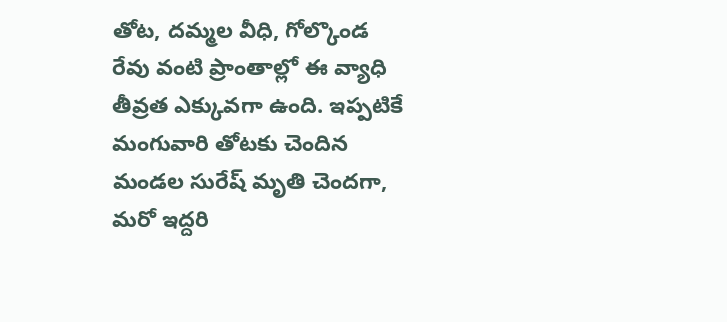తోట, దమ్మల వీధి, గోల్కొండ రేవు వంటి ప్రాంతాల్లో ఈ వ్యాధి తీవ్రత ఎక్కువగా ఉంది. ఇప్పటికే మంగువారి తోటకు చెందిన మండల సురేష్ మృతి చెందగా, మరో ఇద్దరి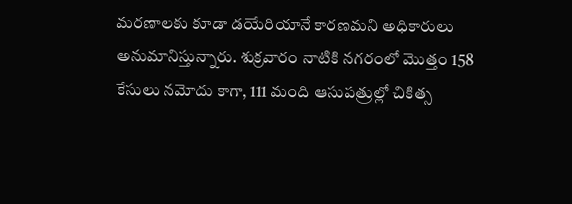మరణాలకు కూడా డయేరియానే కారణమని అధికారులు అనుమానిస్తున్నారు. శుక్రవారం నాటికి నగరంలో మొత్తం 158 కేసులు నమోదు కాగా, 111 మంది ఆసుపత్రుల్లో చికిత్స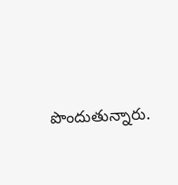పొందుతున్నారు.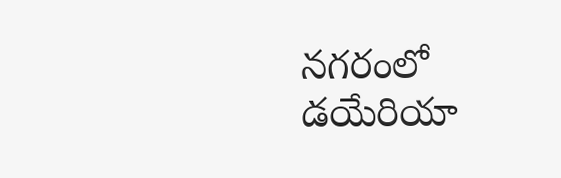నగరంలో డయేరియా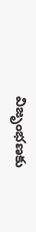విజృంభణకు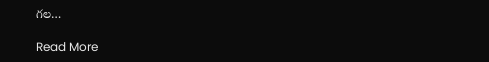గల…

Read More